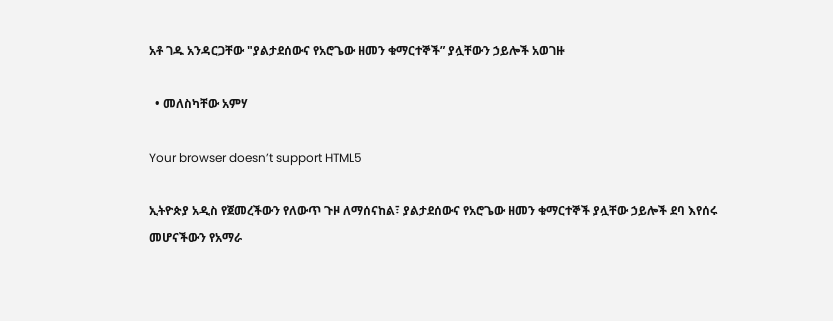አቶ ገዱ አንዳርጋቸው "ያልታደሰውና የአሮጌው ዘመን ቁማርተኞች” ያሏቸውን ኃይሎች አወገዙ

  • መለስካቸው አምሃ

Your browser doesn’t support HTML5

ኢትዮጵያ አዲስ የጀመረችውን የለውጥ ጉዞ ለማሰናከል፣ ያልታደሰውና የአሮጌው ዘመን ቁማርተኞች ያሏቸው ኃይሎች ደባ እየሰሩ መሆናችውን የአማራ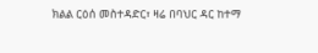ክልል ርዕሰ መስተዳድር፣ ዛሬ በባህር ዳር ከተማ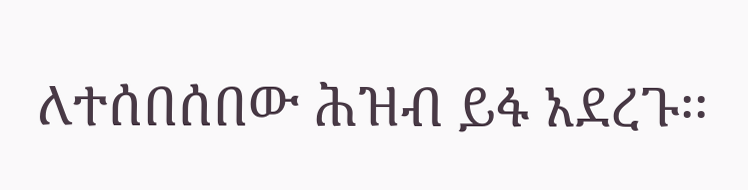ለተሰበሰበው ሕዝብ ይፋ አደረጉ፡፡